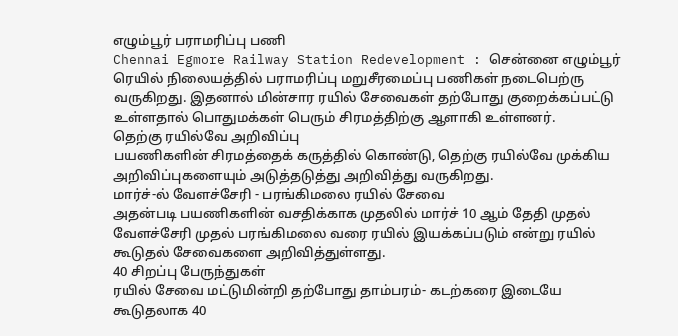எழும்பூர் பராமரிப்பு பணி
Chennai Egmore Railway Station Redevelopment : சென்னை எழும்பூர் ரெயில் நிலையத்தில் பராமரிப்பு மறுசீரமைப்பு பணிகள் நடைபெற்ரு வருகிறது. இதனால் மின்சார ரயில் சேவைகள் தற்போது குறைக்கப்பட்டு உள்ளதால் பொதுமக்கள் பெரும் சிரமத்திற்கு ஆளாகி உள்ளனர்.
தெற்கு ரயில்வே அறிவிப்பு
பயணிகளின் சிரமத்தைக் கருத்தில் கொண்டு, தெற்கு ரயில்வே முக்கிய அறிவிப்புகளையும் அடுத்தடுத்து அறிவித்து வருகிறது.
மார்ச்-ல் வேளச்சேரி - பரங்கிமலை ரயில் சேவை
அதன்படி பயணிகளின் வசதிக்காக முதலில் மார்ச் 10 ஆம் தேதி முதல் வேளச்சேரி முதல் பரங்கிமலை வரை ரயில் இயக்கப்படும் என்று ரயில் கூடுதல் சேவைகளை அறிவித்துள்ளது.
40 சிறப்பு பேருந்துகள்
ரயில் சேவை மட்டுமின்றி தற்போது தாம்பரம்- கடற்கரை இடையே கூடுதலாக 40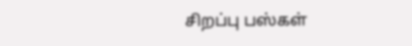சிறப்பு பஸ்கள்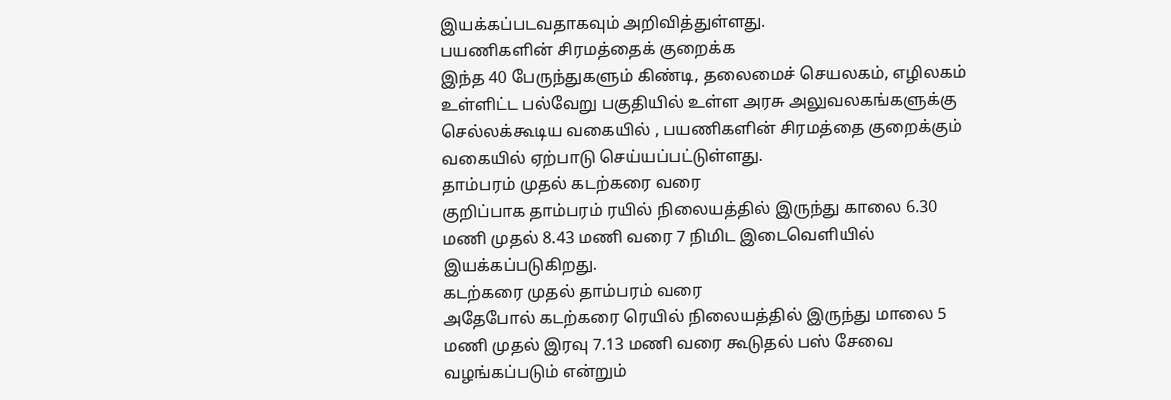இயக்கப்படவதாகவும் அறிவித்துள்ளது.
பயணிகளின் சிரமத்தைக் குறைக்க
இந்த 40 பேருந்துகளும் கிண்டி, தலைமைச் செயலகம், எழிலகம் உள்ளிட்ட பல்வேறு பகுதியில் உள்ள அரசு அலுவலகங்களுக்கு செல்லக்கூடிய வகையில் , பயணிகளின் சிரமத்தை குறைக்கும் வகையில் ஏற்பாடு செய்யப்பட்டுள்ளது.
தாம்பரம் முதல் கடற்கரை வரை
குறிப்பாக தாம்பரம் ரயில் நிலையத்தில் இருந்து காலை 6.30 மணி முதல் 8.43 மணி வரை 7 நிமிட இடைவெளியில் இயக்கப்படுகிறது.
கடற்கரை முதல் தாம்பரம் வரை
அதேபோல் கடற்கரை ரெயில் நிலையத்தில் இருந்து மாலை 5 மணி முதல் இரவு 7.13 மணி வரை கூடுதல் பஸ் சேவை வழங்கப்படும் என்றும்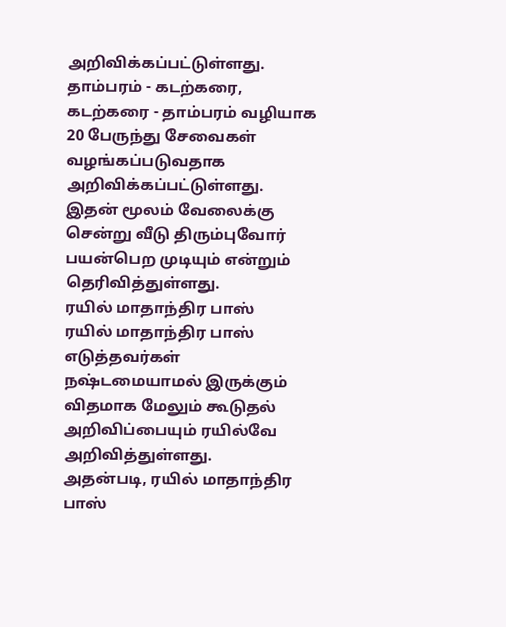அறிவிக்கப்பட்டுள்ளது.
தாம்பரம் - கடற்கரை, கடற்கரை - தாம்பரம் வழியாக 20 பேருந்து சேவைகள் வழங்கப்படுவதாக அறிவிக்கப்பட்டுள்ளது. இதன் மூலம் வேலைக்கு சென்று வீடு திரும்புவோர் பயன்பெற முடியும் என்றும் தெரிவித்துள்ளது.
ரயில் மாதாந்திர பாஸ்
ரயில் மாதாந்திர பாஸ் எடுத்தவர்கள் நஷ்டமையாமல் இருக்கும் விதமாக மேலும் கூடுதல் அறிவிப்பையும் ரயில்வே அறிவித்துள்ளது.
அதன்படி, ரயில் மாதாந்திர பாஸ்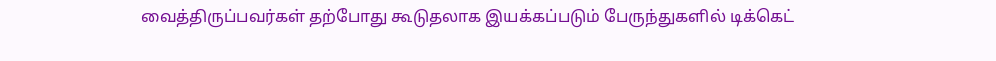வைத்திருப்பவர்கள் தற்போது கூடுதலாக இயக்கப்படும் பேருந்துகளில் டிக்கெட்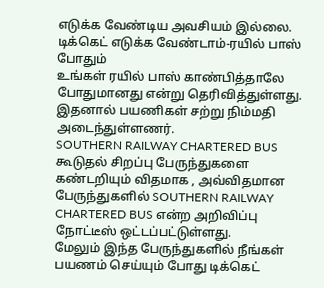எடுக்க வேண்டிய அவசியம் இல்லை.
டிக்கெட் எடுக்க வேண்டாம்-ரயில் பாஸ் போதும்
உங்கள் ரயில் பாஸ் காண்பித்தாலே போதுமானது என்று தெரிவித்துள்ளது. இதனால் பயணிகள் சற்று நிம்மதி அடைந்துள்ளணர்.
SOUTHERN RAILWAY CHARTERED BUS
கூடுதல் சிறப்பு பேருந்துகளை கண்டறியும் விதமாக , அவ்விதமான பேருந்துகளில் SOUTHERN RAILWAY CHARTERED BUS என்ற அறிவிப்பு நோட்டீஸ் ஒட்டப்பட்டுள்ளது.
மேலும் இந்த பேருந்துகளில் நீங்கள் பயணம் செய்யும் போது டிக்கெட்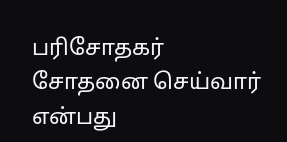பரிசோதகர் சோதனை செய்வார் என்பது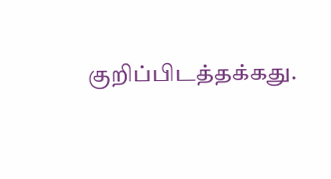குறிப்பிடத்தக்கது.